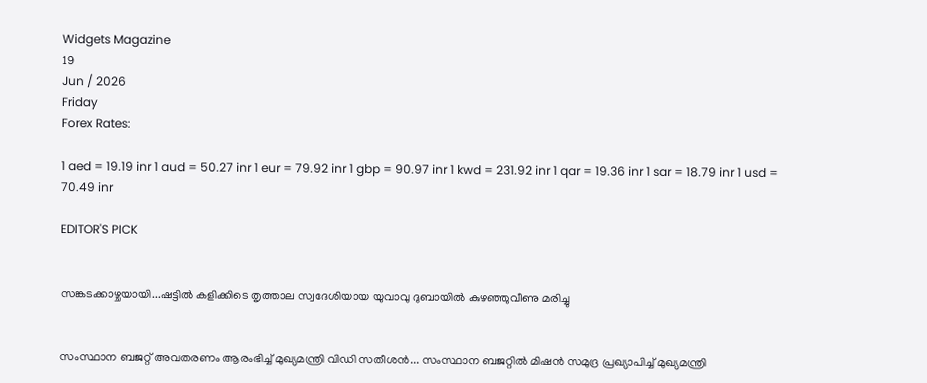Widgets Magazine
19
Jun / 2026
Friday
Forex Rates:

1 aed = 19.19 inr 1 aud = 50.27 inr 1 eur = 79.92 inr 1 gbp = 90.97 inr 1 kwd = 231.92 inr 1 qar = 19.36 inr 1 sar = 18.79 inr 1 usd = 70.49 inr

EDITOR'S PICK


സങ്കടക്കാഴ്ചയായി...ഷട്ടിൽ കളിക്കിടെ തൃത്താല സ്വദേശിയായ യുവാവു ദുബായിൽ കുഴഞ്ഞുവീണു മരിച്ചു


സംസ്ഥാന ബജറ്റ് അവതരണം ആരംഭിച്ച് മുഖ്യമന്ത്രി വിഡി സതീശൻ... സംസ്ഥാന ബജറ്റിൽ മിഷൻ സമുദ്ര പ്രഖ്യാപിച്ച് മുഖ്യമന്ത്രി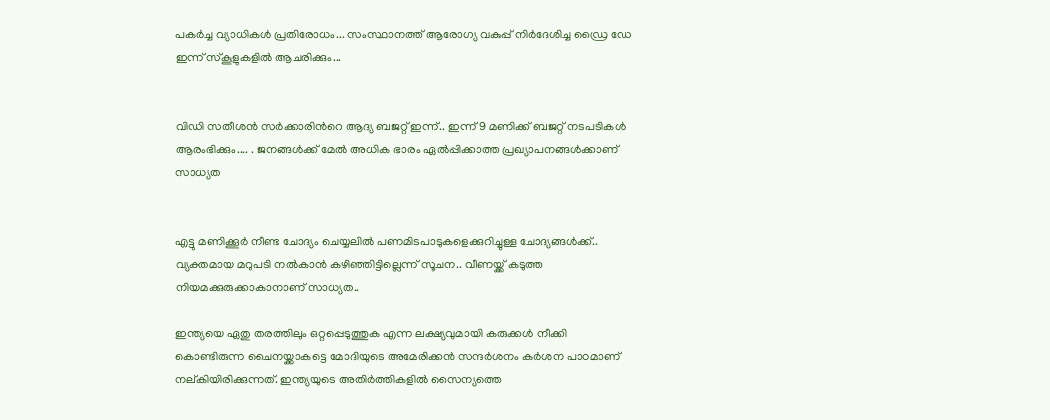പകർച്ച വ്യാധികൾ പ്രതിരോധം... സംസ്ഥാനത്ത് ആരോഗ്യ വകുപ്പ് നിർദേശിച്ച ഡ്രൈ ഡേ ഇന്ന് സ്‌കൂളുകളിൽ ആചരിക്കും...


വിഡി സതീശൻ സർക്കാരിന്‍റെ ആദ്യ ബജറ്റ് ഇന്ന്.. ഇന്ന് 9 മണിക്ക് ബജറ്റ് നടപടികള്‍ ആരംഭിക്കും.... . ജനങ്ങൾക്ക് മേൽ അധിക ഭാരം ഏൽപ്പിക്കാത്ത പ്രഖ്യാപനങ്ങൾക്കാണ് സാധ്യത


എട്ടു മണിക്കൂര്‍ നീണ്ട ചോദ്യം ചെയ്യലില്‍ പണമിടപാടുകളെക്കുറിച്ചുള്ള ചോദ്യങ്ങള്‍ക്ക്.. വ്യക്തമായ മറുപടി നല്‍കാന്‍ കഴിഞ്ഞിട്ടില്ലെന്ന് സൂചന.. വീണയ്ക്ക് കടുത്ത നിയമക്കുരുക്കാകാനാണ് സാധ്യത..

ഇന്ത്യയെ ഏതു തരത്തിലും ഒറ്റപ്പെടുത്തുക എന്ന ലക്ഷ്യവുമായി കരുക്കള്‍ നീക്കി കൊണ്ടിരുന്ന ചൈനയ്ക്കാകട്ടെ മോദിയുടെ അമേരിക്കന്‍ സന്ദര്‍ശനം കര്‍ശന പാഠമാണ് നല്കിയിരിക്കുന്നത്. ഇന്ത്യയുടെ അതിര്‍ത്തികളില്‍ സൈന്യത്തെ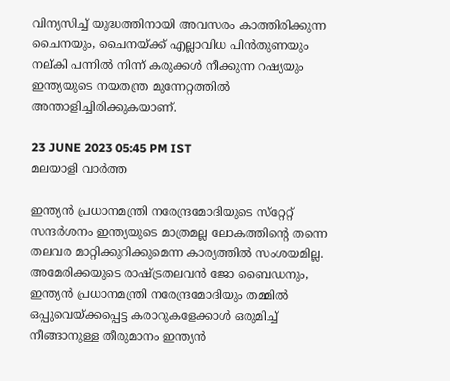വിന്യസിച്ച് യുദ്ധത്തിനായി അവസരം കാത്തിരിക്കുന്ന ചൈനയും, ചൈനയ്ക്ക് എല്ലാവിധ പിന്‍തുണയും നല്കി പന്നില്‍ നിന്ന് കരുക്കള്‍ നീക്കുന്ന റഷ്യയും ഇന്ത്യയുടെ നയതന്ത്ര മുന്നേറ്റത്തില്‍ അന്താളിച്ചിരിക്കുകയാണ്.

23 JUNE 2023 05:45 PM IST
മലയാളി വാര്‍ത്ത

ഇന്ത്യന്‍ പ്രധാനമന്ത്രി നരേന്ദ്രമോദിയുടെ സ്‌റ്റേറ്റ് സന്ദര്‍ശനം ഇന്ത്യയുടെ മാത്രമല്ല ലോകത്തിന്റെ തന്നെ തലവര മാറ്റിക്കുറിക്കുമെന്ന കാര്യത്തില്‍ സംശയമില്ല. അമേരിക്കയുടെ രാഷ്ട്രതലവന്‍ ജോ ബൈഡനും, ഇന്ത്യന്‍ പ്രധാനമന്ത്രി നരേന്ദ്രമോദിയും തമ്മില്‍ ഒപ്പുവെയ്ക്കപ്പെട്ട കരാറുകളേക്കാള്‍ ഒരുമിച്ച് നീങ്ങാനുള്ള തീരുമാനം ഇന്ത്യന്‍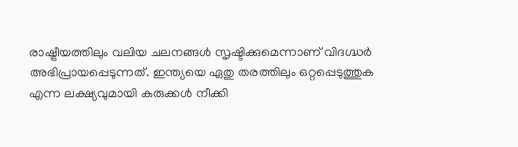രാഷ്ട്രീയത്തിലും വലിയ ചലനങ്ങള്‍ സൃഷ്ടിക്കുമെന്നാണ് വിദഗ്ദ്ധര്‍ അഭിപ്രായപ്പെടുന്നത്. ഇന്ത്യയെ ഏതു തരത്തിലും ഒറ്റപ്പെടുത്തുക എന്ന ലക്ഷ്യവുമായി കരുക്കള്‍ നീക്കി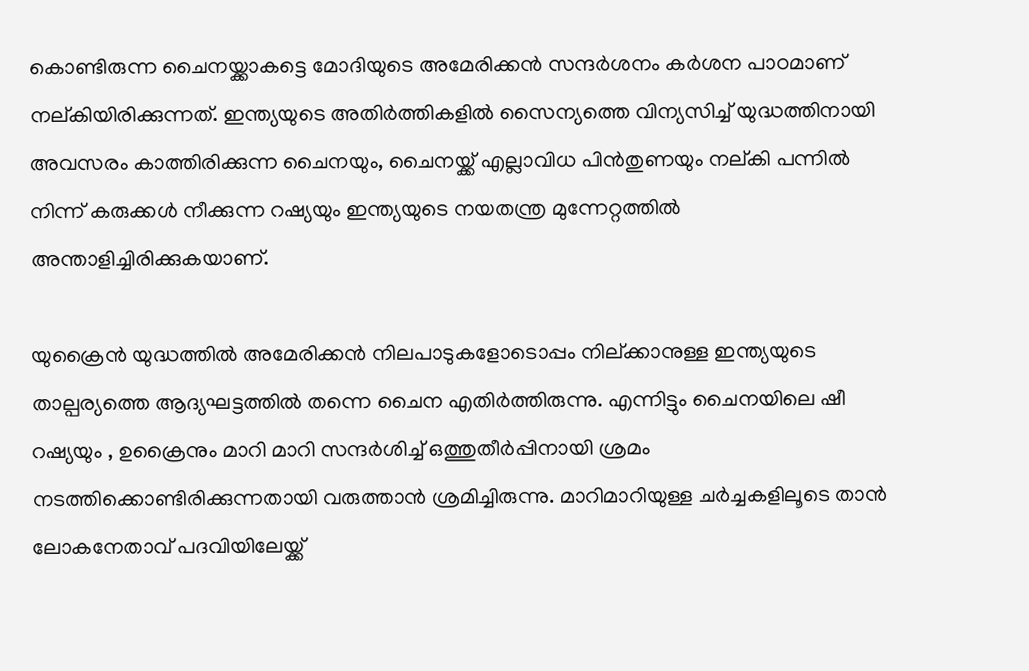കൊണ്ടിരുന്ന ചൈനയ്ക്കാകട്ടെ മോദിയുടെ അമേരിക്കന്‍ സന്ദര്‍ശനം കര്‍ശന പാഠമാണ് നല്കിയിരിക്കുന്നത്. ഇന്ത്യയുടെ അതിര്‍ത്തികളില്‍ സൈന്യത്തെ വിന്യസിച്ച് യുദ്ധത്തിനായി അവസരം കാത്തിരിക്കുന്ന ചൈനയും, ചൈനയ്ക്ക് എല്ലാവിധ പിന്‍തുണയും നല്കി പന്നില്‍ നിന്ന് കരുക്കള്‍ നീക്കുന്ന റഷ്യയും ഇന്ത്യയുടെ നയതന്ത്ര മുന്നേറ്റത്തില്‍ അന്താളിച്ചിരിക്കുകയാണ്.

യുക്രൈന്‍ യുദ്ധത്തില്‍ അമേരിക്കന്‍ നിലപാടുകളോടൊപ്പം നില്ക്കാനുള്ള ഇന്ത്യയുടെ താല്പര്യത്തെ ആദ്യഘട്ടത്തില്‍ തന്നെ ചൈന എതിര്‍ത്തിരുന്നു. എന്നിട്ടും ചൈനയിലെ ഷീ റഷ്യയും , ഉക്രൈനും മാറി മാറി സന്ദര്‍ശിച്ച് ഒത്തുതീര്‍പ്പിനായി ശ്രമം നടത്തിക്കൊണ്ടിരിക്കുന്നതായി വരുത്താന്‍ ശ്രമിച്ചിരുന്നു. മാറിമാറിയുള്ള ചര്‍ച്ചകളിലൂടെ താന്‍ ലോകനേതാവ് പദവിയിലേയ്ക്ക്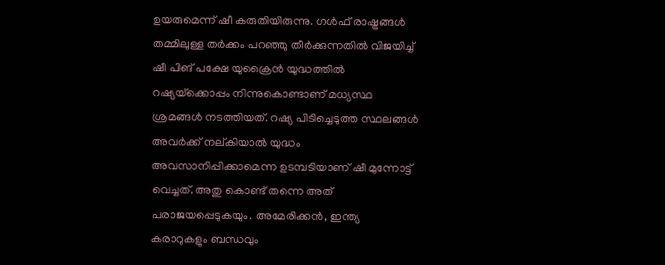ഉയരുമെന്ന് ഷീ കരുതിയിരുന്നു. ഗള്‍ഫ് രാഷ്ട്രങ്ങള്‍ തമ്മിലുള്ള തര്‍ക്കം പറഞ്ഞു തീര്‍ക്കുന്നതില്‍ വിജയിച്ച് ഷീ പിങ് പക്ഷേ യുക്രൈന്‍ യുദ്ധത്തില്‍ റഷ്യയ്‌ക്കൊപ്പം നിന്നുകൊണ്ടാണ് മധ്യസ്ഥ ശ്രമങ്ങള്‍ നടത്തിയത്. റഷ്യ പിടിച്ചെടുത്ത സ്ഥലങ്ങള്‍ അവര്‍ക്ക് നല്കിയാല്‍ യുദ്ധം അവസാനിപ്പിക്കാമെന്ന ഉടമ്പടിയാണ് ഷീ മുന്നോട്ട് വെച്ചത്. അതു കൊണ്ട് തന്നെ അത് പരാജയപ്പെടുകയും. അമേരിക്കന്‍, ഇന്ത്യ കരാറുകളും ബന്ധവും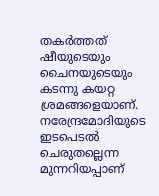തകര്‍ത്തത് ഷീയുടെയും ചൈനയുടെയും കടന്നു കയറ്റ ശ്രമങ്ങളെയാണ്. നരേന്ദ്രമോദിയുടെ ഇടപെടല്‍ ചെരുതല്ലെന്ന മുന്നറിയപ്പാണ്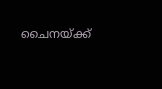ചൈനയ്ക്ക്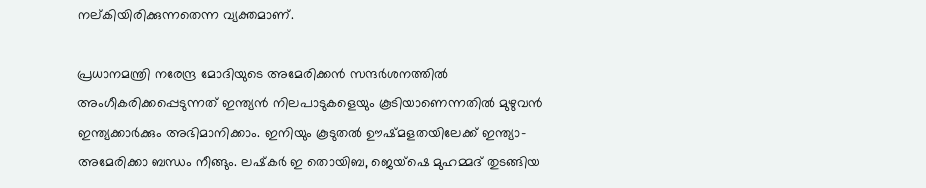നല്കിയിരിക്കുന്നതെന്ന വ്യക്തമാണ്.

പ്രധാനമന്ത്രി നരേന്ദ്ര മോദിയുടെ അമേരിക്കന്‍ സന്ദര്‍ശനത്തില്‍ അംഗീകരിക്കപ്പെടുന്നത് ഇന്ത്യന്‍ നിലപാടുകളെയും കൂടിയാണെന്നതില്‍ മുഴുവന്‍ ഇന്ത്യക്കാര്‍ക്കും അഭിമാനിക്കാം. ഇനിയും കൂടുതല്‍ ഊഷ്മളതയിലേക്ക് ഇന്ത്യാ-അമേരിക്കാ ബന്ധം നീങ്ങും. ലഷ്‌കര്‍ ഇ തൊയിബ, ജെയ്ഷെ മുഹമ്മദ് തുടങ്ങിയ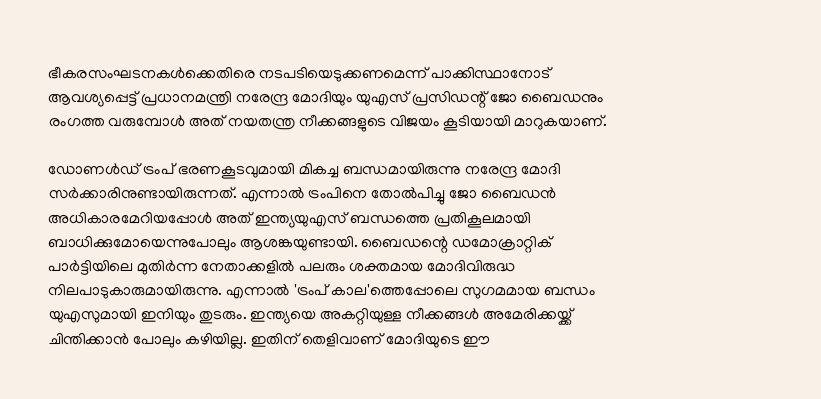ഭീകരസംഘടനകള്‍ക്കെതിരെ നടപടിയെടുക്കണമെന്ന് പാക്കിസ്ഥാനോട് ആവശ്യപ്പെട്ട് പ്രധാനമന്ത്രി നരേന്ദ്ര മോദിയും യുഎസ് പ്രസിഡന്റ് ജോ ബൈഡനും രംഗത്ത വരുമ്പോള്‍ അത് നയതന്ത്ര നീക്കങ്ങളുടെ വിജയം കൂടിയായി മാറുകയാണ്.

ഡോണള്‍ഡ് ട്രംപ് ഭരണകൂടവുമായി മികച്ച ബന്ധമായിരുന്നു നരേന്ദ്ര മോദി സര്‍ക്കാരിനുണ്ടായിരുന്നത്. എന്നാല്‍ ട്രംപിനെ തോല്‍പിച്ചു ജോ ബൈഡന്‍ അധികാരമേറിയപ്പോള്‍ അത് ഇന്ത്യയുഎസ് ബന്ധത്തെ പ്രതികൂലമായി ബാധിക്കുമോയെന്നുപോലും ആശങ്കയുണ്ടായി. ബൈഡന്റെ ഡമോക്രാറ്റിക് പാര്‍ട്ടിയിലെ മുതിര്‍ന്ന നേതാക്കളില്‍ പലരും ശക്തമായ മോദിവിരുദ്ധ നിലപാടുകാരുമായിരുന്നു. എന്നാല്‍ 'ട്രംപ് കാല'ത്തെപ്പോലെ സുഗമമായ ബന്ധം യുഎസുമായി ഇനിയും തുടരും. ഇന്ത്യയെ അകറ്റിയുള്ള നീക്കങ്ങള്‍ അമേരിക്കയ്ക്ക് ചിന്തിക്കാന്‍ പോലും കഴിയില്ല. ഇതിന് തെളിവാണ് മോദിയുടെ ഈ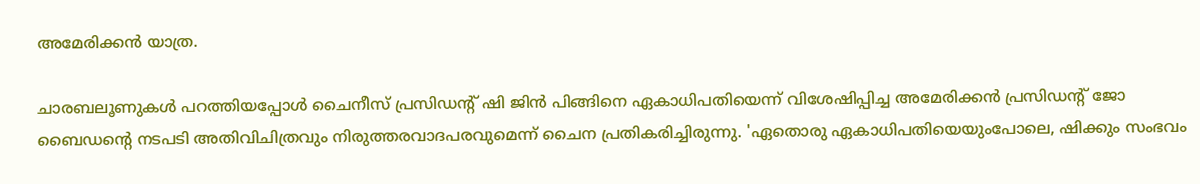അമേരിക്കന്‍ യാത്ര.

ചാരബലൂണുകള്‍ പറത്തിയപ്പോള്‍ ചൈനീസ് പ്രസിഡന്റ് ഷി ജിന്‍ പിങ്ങിനെ ഏകാധിപതിയെന്ന് വിശേഷിപ്പിച്ച അമേരിക്കന്‍ പ്രസിഡന്റ് ജോ ബൈഡന്റെ നടപടി അതിവിചിത്രവും നിരുത്തരവാദപരവുമെന്ന് ചൈന പ്രതികരിച്ചിരുന്നു. 'ഏതൊരു ഏകാധിപതിയെയുംപോലെ, ഷിക്കും സംഭവം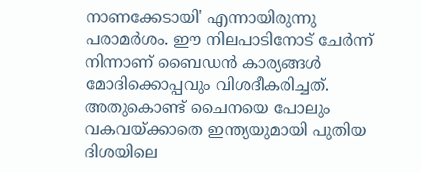നാണക്കേടായി' എന്നായിരുന്നു പരാമര്‍ശം. ഈ നിലപാടിനോട് ചേര്‍ന്ന് നിന്നാണ് ബൈഡന്‍ കാര്യങ്ങള്‍ മോദിക്കൊപ്പവും വിശദീകരിച്ചത്. അതുകൊണ്ട് ചൈനയെ പോലും വകവയ്ക്കാതെ ഇന്ത്യയുമായി പുതിയ ദിശയിലെ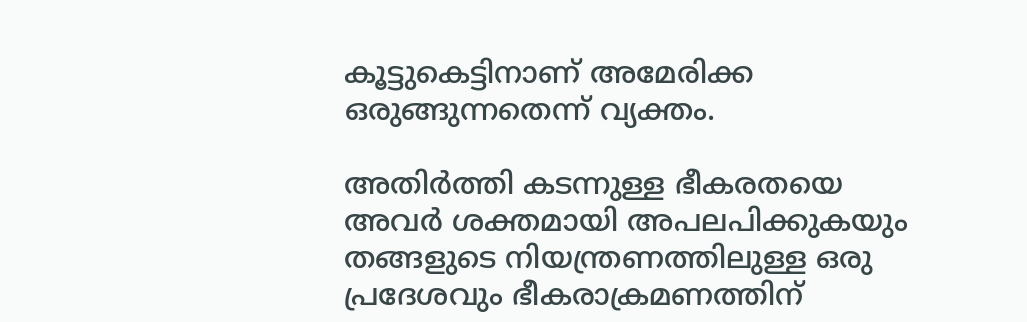കൂട്ടുകെട്ടിനാണ് അമേരിക്ക ഒരുങ്ങുന്നതെന്ന് വ്യക്തം.

അതിര്‍ത്തി കടന്നുള്ള ഭീകരതയെ അവര്‍ ശക്തമായി അപലപിക്കുകയും തങ്ങളുടെ നിയന്ത്രണത്തിലുള്ള ഒരു പ്രദേശവും ഭീകരാക്രമണത്തിന്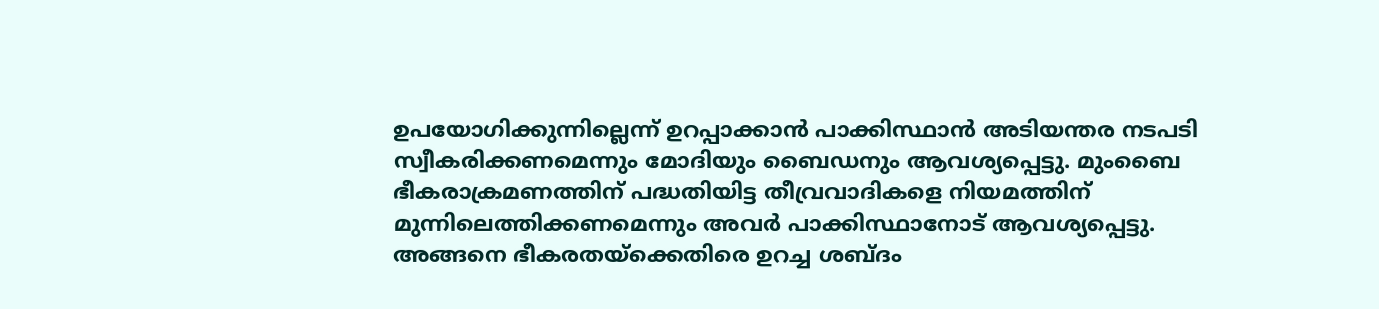ഉപയോഗിക്കുന്നില്ലെന്ന് ഉറപ്പാക്കാന്‍ പാക്കിസ്ഥാന്‍ അടിയന്തര നടപടി സ്വീകരിക്കണമെന്നും മോദിയും ബൈഡനും ആവശ്യപ്പെട്ടു. മുംബൈ ഭീകരാക്രമണത്തിന് പദ്ധതിയിട്ട തീവ്രവാദികളെ നിയമത്തിന് മുന്നിലെത്തിക്കണമെന്നും അവര്‍ പാക്കിസ്ഥാനോട് ആവശ്യപ്പെട്ടു. അങ്ങനെ ഭീകരതയ്ക്കെതിരെ ഉറച്ച ശബ്ദം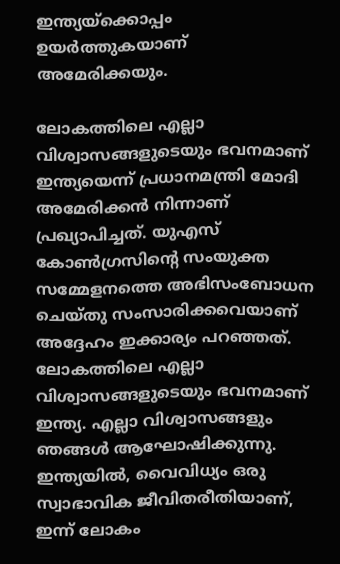ഇന്ത്യയ്ക്കൊപ്പം ഉയര്‍ത്തുകയാണ് അമേരിക്കയും.

ലോകത്തിലെ എല്ലാ വിശ്വാസങ്ങളുടെയും ഭവനമാണ് ഇന്ത്യയെന്ന് പ്രധാനമന്ത്രി മോദി അമേരിക്കന്‍ നിന്നാണ് പ്രഖ്യാപിച്ചത്. യുഎസ് കോണ്‍ഗ്രസിന്റെ സംയുക്ത സമ്മേളനത്തെ അഭിസംബോധന ചെയ്തു സംസാരിക്കവെയാണ് അദ്ദേഹം ഇക്കാര്യം പറഞ്ഞത്. ലോകത്തിലെ എല്ലാ വിശ്വാസങ്ങളുടെയും ഭവനമാണ് ഇന്ത്യ. എല്ലാ വിശ്വാസങ്ങളും ഞങ്ങള്‍ ആഘോഷിക്കുന്നു. ഇന്ത്യയില്‍, വൈവിധ്യം ഒരു സ്വാഭാവിക ജീവിതരീതിയാണ്, ഇന്ന് ലോകം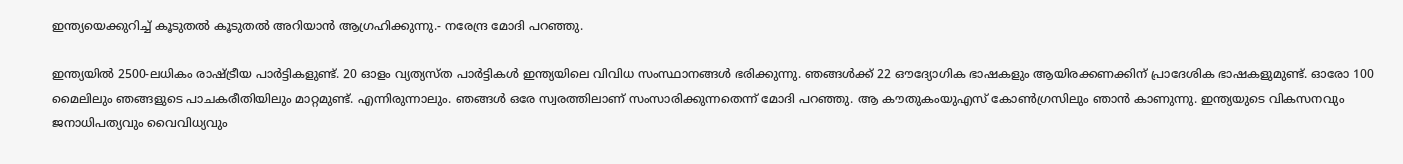ഇന്ത്യയെക്കുറിച്ച് കൂടുതല്‍ കൂടുതല്‍ അറിയാന്‍ ആഗ്രഹിക്കുന്നു.- നരേന്ദ്ര മോദി പറഞ്ഞു.

ഇന്ത്യയില്‍ 2500-ലധികം രാഷ്ട്രീയ പാര്‍ട്ടികളുണ്ട്. 20 ഓളം വ്യത്യസ്ത പാര്‍ട്ടികള്‍ ഇന്ത്യയിലെ വിവിധ സംസ്ഥാനങ്ങള്‍ ഭരിക്കുന്നു. ഞങ്ങള്‍ക്ക് 22 ഔദ്യോഗിക ഭാഷകളും ആയിരക്കണക്കിന് പ്രാദേശിക ഭാഷകളുമുണ്ട്. ഓരോ 100 മൈലിലും ഞങ്ങളുടെ പാചകരീതിയിലും മാറ്റമുണ്ട്. എന്നിരുന്നാലും. ഞങ്ങള്‍ ഒരേ സ്വരത്തിലാണ് സംസാരിക്കുന്നതെന്ന് മോദി പറഞ്ഞു. ആ കൗതുകംയുഎസ് കോണ്‍ഗ്രസിലും ഞാന്‍ കാണുന്നു. ഇന്ത്യയുടെ വികസനവും ജനാധിപത്യവും വൈവിധ്യവും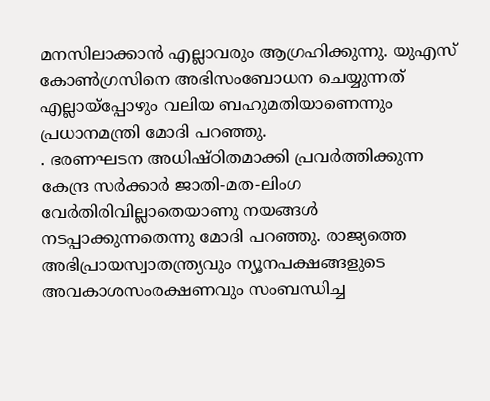മനസിലാക്കാന്‍ എല്ലാവരും ആഗ്രഹിക്കുന്നു. യുഎസ് കോണ്‍ഗ്രസിനെ അഭിസംബോധന ചെയ്യുന്നത് എല്ലായ്പ്പോഴും വലിയ ബഹുമതിയാണെന്നും പ്രധാനമന്ത്രി മോദി പറഞ്ഞു.
. ഭരണഘടന അധിഷ്ഠിതമാക്കി പ്രവര്‍ത്തിക്കുന്ന കേന്ദ്ര സര്‍ക്കാര്‍ ജാതി-മത-ലിംഗ വേര്‍തിരിവില്ലാതെയാണു നയങ്ങള്‍ നടപ്പാക്കുന്നതെന്നു മോദി പറഞ്ഞു. രാജ്യത്തെ അഭിപ്രായസ്വാതന്ത്ര്യവും ന്യൂനപക്ഷങ്ങളുടെ അവകാശസംരക്ഷണവും സംബന്ധിച്ച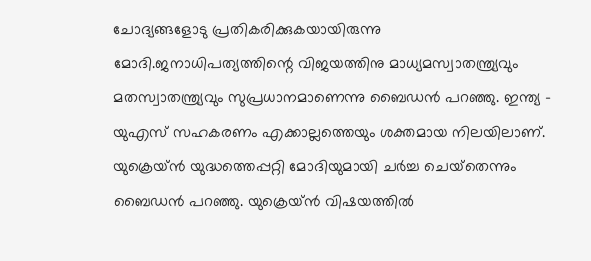ചോദ്യങ്ങളോടു പ്രതികരിക്കുകയായിരുന്നു മോദി.ജനാധിപത്യത്തിന്റെ വിജയത്തിനു മാധ്യമസ്വാതന്ത്ര്യവും മതസ്വാതന്ത്ര്യവും സുപ്രധാനമാണെന്നു ബൈഡന്‍ പറഞ്ഞു. ഇന്ത്യ - യുഎസ് സഹകരണം എക്കാല്ലത്തെയും ശക്തമായ നിലയിലാണ്. യുക്രെയ്ന്‍ യുദ്ധത്തെപ്പറ്റി മോദിയുമായി ചര്‍ച്ച ചെയ്‌തെന്നും ബൈഡന്‍ പറഞ്ഞു. യുക്രെയ്ന്‍ വിഷയത്തില്‍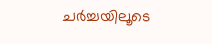ചര്‍ച്ചയിലൂടെ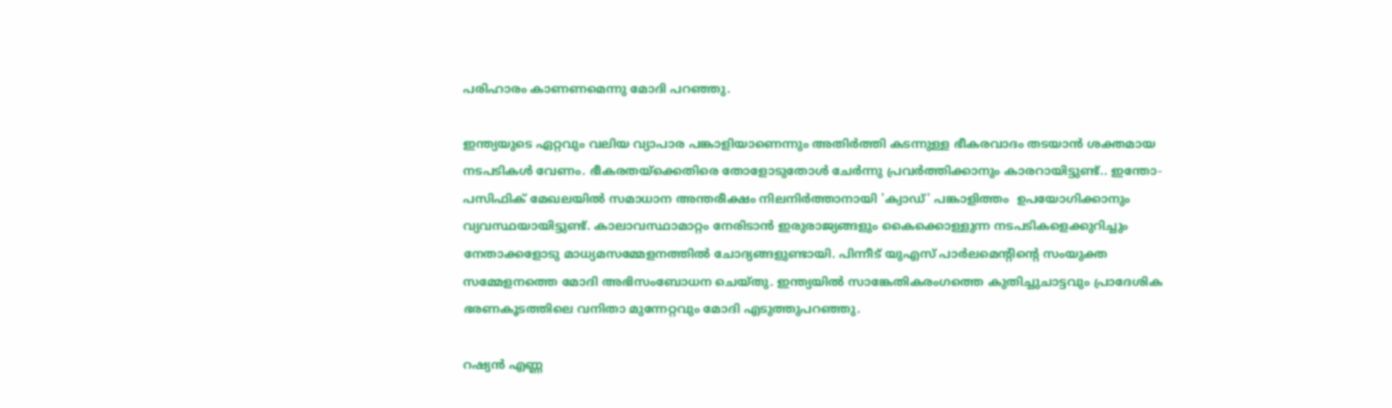പരിഹാരം കാണണമെന്നു മോദി പറഞ്ഞു.

ഇന്ത്യയുടെ ഏറ്റവും വലിയ വ്യാപാര പങ്കാളിയാണെന്നും അതിര്‍ത്തി കടന്നുള്ള ഭീകരവാദം തടയാന്‍ ശക്തമായ നടപടികള്‍ വേണം. ഭീകരതയ്‌ക്കെതിരെ തോളോടുതോള്‍ ചേര്‍ന്നു പ്രവര്‍ത്തിക്കാനും കാരറായിട്ടുണ്ട്.. ഇന്തോ-പസിഫിക് മേഖലയില്‍ സമാധാന അന്തരീക്ഷം നിലനിര്‍ത്താനായി 'ക്വാഡ്' പങ്കാളിത്തം  ഉപയോഗിക്കാനും വ്യവസ്ഥയായിട്ടുണ്ട്. കാലാവസ്ഥാമാറ്റം നേരിടാന്‍ ഇരുരാജ്യങ്ങളും കൈക്കൊള്ളുന്ന നടപടികളെക്കുറിച്ചും നേതാക്കളോടു മാധ്യമസമ്മേളനത്തില്‍ ചോദ്യങ്ങളുണ്ടായി. പിന്നീട് യുഎസ് പാര്‍ലമെന്റിന്റെ സംയുക്ത സമ്മേളനത്തെ മോദി അഭിസംബോധന ചെയ്തു. ഇന്ത്യയില്‍ സാങ്കേതികരംഗത്തെ കുതിച്ചുചാട്ടവും പ്രാദേശിക ഭരണകൂടത്തിലെ വനിതാ മുന്നേറ്റവും മോദി എടുത്തുപറഞ്ഞു.

റഷ്യന്‍ എണ്ണ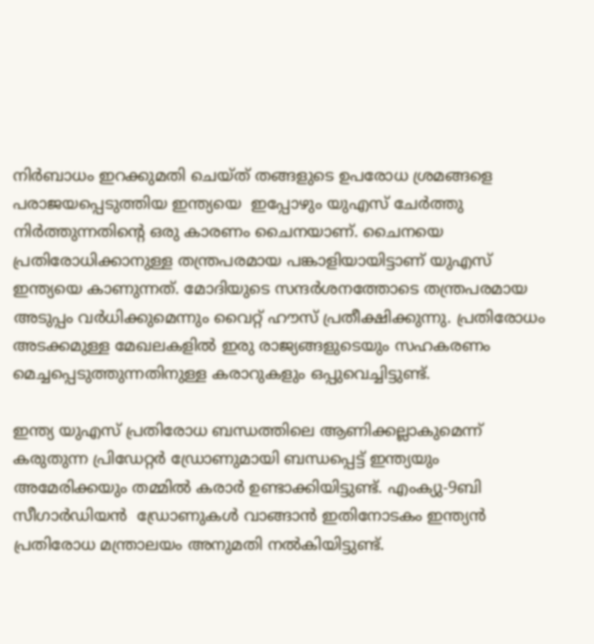നിര്‍ബാധം ഇറക്കുമതി ചെയ്ത് തങ്ങളുടെ ഉപരോധ ശ്രമങ്ങളെ പരാജയപ്പെടുത്തിയ ഇന്ത്യയെ  ഇപ്പോഴും യുഎസ് ചേര്‍ത്തു നിര്‍ത്തുന്നതിന്റെ ഒരു കാരണം ചൈനയാണ്. ചൈനയെ പ്രതിരോധിക്കാനുള്ള തന്ത്രപരമായ പങ്കാളിയായിട്ടാണ് യുഎസ് ഇന്ത്യയെ കാണുന്നത്. മോദിയുടെ സന്ദര്‍ശനത്തോടെ തന്ത്രപരമായ അടുപ്പം വര്‍ധിക്കുമെന്നും വൈറ്റ് ഹൗസ് പ്രതീക്ഷിക്കുന്നു. പ്രതിരോധം അടക്കമുള്ള മേഖലകളില്‍ ഇരു രാജ്യങ്ങളുടെയും സഹകരണം മെച്ചപ്പെടുത്തുന്നതിനുള്ള കരാറുകളും ഒപ്പുവെച്ചിട്ടുണ്ട്.

ഇന്ത്യ യുഎസ് പ്രതിരോധ ബന്ധത്തിലെ ആണിക്കല്ലാകുമെന്ന് കരുതുന്ന പ്രിഡേറ്റര്‍ ഡ്രോണുമായി ബന്ധപ്പെട്ട് ഇന്ത്യയും അമേരിക്കയും തമ്മില്‍ കരാര്‍ ഉണ്ടാക്കിയിട്ടുണ്ട്. എംക്യു-9ബി സീഗാര്‍ഡിയന്‍  ഡ്രോണുകള്‍ വാങ്ങാന്‍ ഇതിനോടകം ഇന്ത്യന്‍ പ്രതിരോധ മന്ത്രാലയം അനുമതി നല്‍കിയിട്ടുണ്ട്.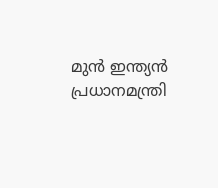മുന്‍ ഇന്ത്യന്‍ പ്രധാനമന്ത്രി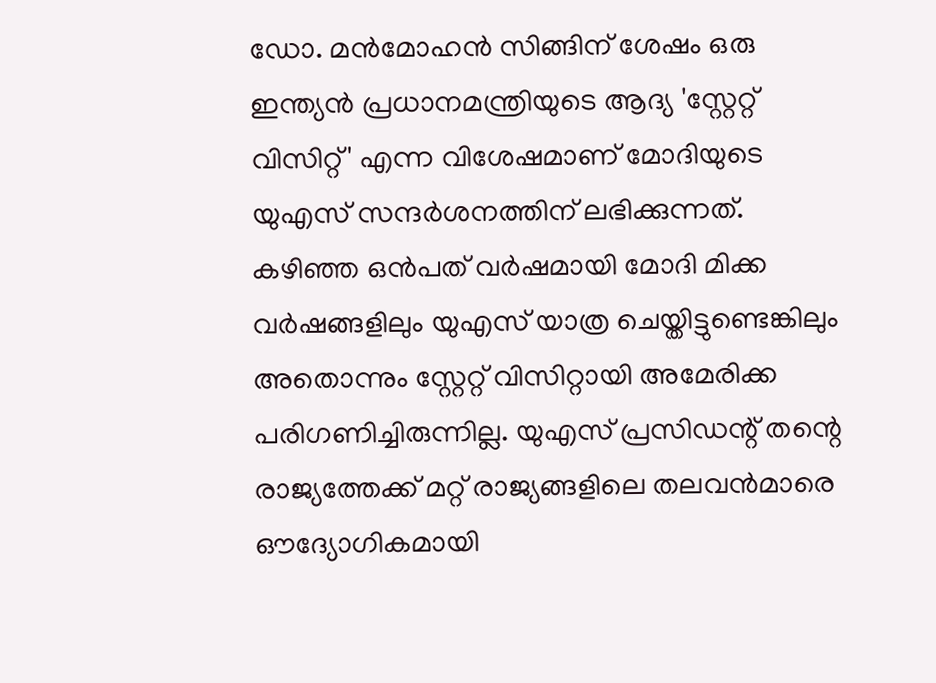ഡോ. മന്‍മോഹന്‍ സിങ്ങിന് ശേഷം ഒരു ഇന്ത്യന്‍ പ്രധാനമന്ത്രിയുടെ ആദ്യ 'സ്റ്റേറ്റ് വിസിറ്റ്' എന്ന വിശേഷമാണ് മോദിയുടെ യുഎസ് സന്ദര്‍ശനത്തിന് ലഭിക്കുന്നത്. കഴിഞ്ഞ ഒന്‍പത് വര്‍ഷമായി മോദി മിക്ക വര്‍ഷങ്ങളിലും യുഎസ് യാത്ര ചെയ്തിട്ടുണ്ടെങ്കിലും അതൊന്നും സ്റ്റേറ്റ് വിസിറ്റായി അമേരിക്ക പരിഗണിച്ചിരുന്നില്ല. യുഎസ് പ്രസിഡന്റ് തന്റെ രാജ്യത്തേക്ക് മറ്റ് രാജ്യങ്ങളിലെ തലവന്‍മാരെ ഔദ്യോഗികമായി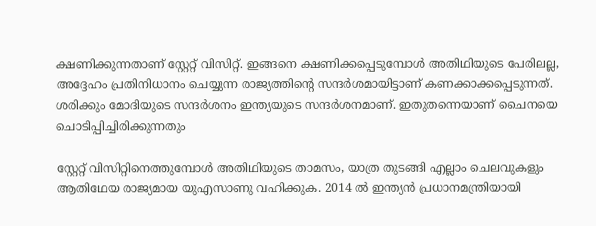ക്ഷണിക്കുന്നതാണ് സ്റ്റേറ്റ് വിസിറ്റ്. ഇങ്ങനെ ക്ഷണിക്കപ്പെടുമ്പോള്‍ അതിഥിയുടെ പേരിലല്ല, അദ്ദേഹം പ്രതിനിധാനം ചെയ്യുന്ന രാജ്യത്തിന്റെ സന്ദര്‍ശമായിട്ടാണ് കണക്കാക്കപ്പെടുന്നത്. ശരിക്കും മോദിയുടെ സന്ദര്‍ശനം ഇന്ത്യയുടെ സന്ദര്‍ശനമാണ്. ഇതുതന്നെയാണ് ചൈനയെ ചൊടിപ്പിച്ചിരിക്കുന്നതും

സ്റ്റേറ്റ് വിസിറ്റിനെത്തുമ്പോള്‍ അതിഥിയുടെ താമസം, യാത്ര തുടങ്ങി എല്ലാം ചെലവുകളും ആതിഥേയ രാജ്യമായ യുഎസാണു വഹിക്കുക. 2014 ല്‍ ഇന്ത്യന്‍ പ്രധാനമന്ത്രിയായി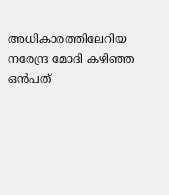അധികാരത്തിലേറിയ നരേന്ദ്ര മോദി കഴിഞ്ഞ ഒന്‍പത്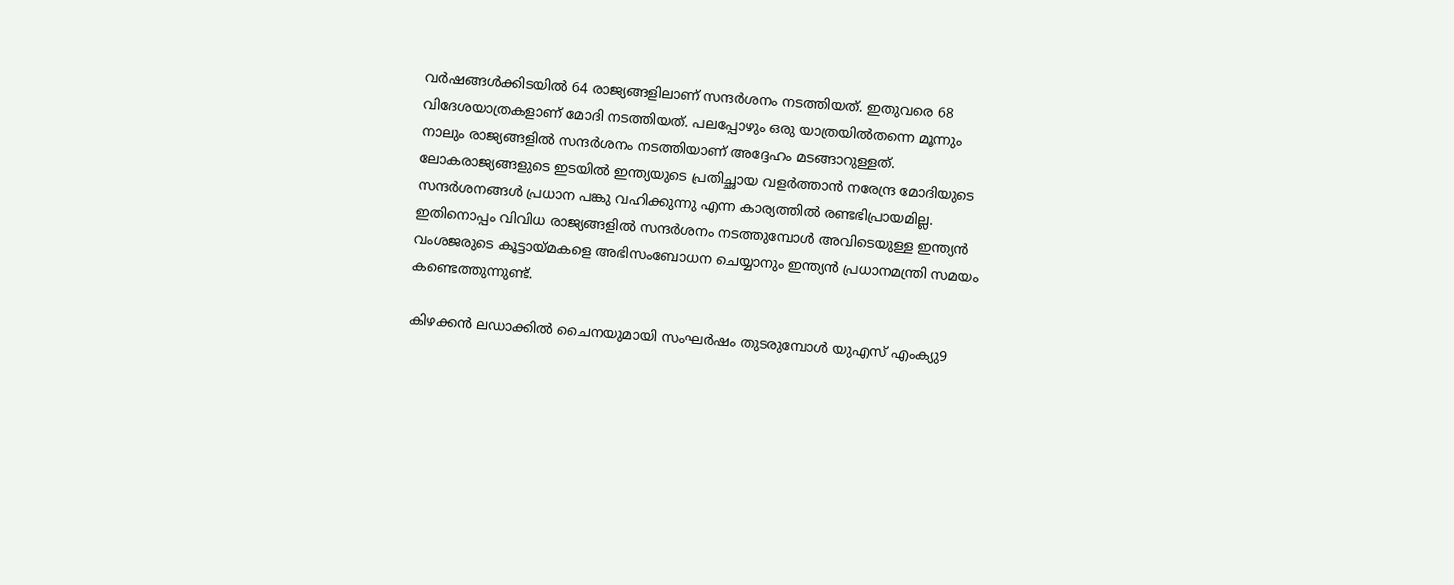വര്‍ഷങ്ങള്‍ക്കിടയില്‍ 64 രാജ്യങ്ങളിലാണ് സന്ദര്‍ശനം നടത്തിയത്. ഇതുവരെ 68 വിദേശയാത്രകളാണ് മോദി നടത്തിയത്. പലപ്പോഴും ഒരു യാത്രയില്‍തന്നെ മൂന്നും നാലും രാജ്യങ്ങളില്‍ സന്ദര്‍ശനം നടത്തിയാണ് അദ്ദേഹം മടങ്ങാറുള്ളത്. ലോകരാജ്യങ്ങളുടെ ഇടയില്‍ ഇന്ത്യയുടെ പ്രതിച്ഛായ വളര്‍ത്താന്‍ നരേന്ദ്ര മോദിയുടെ സന്ദര്‍ശനങ്ങള്‍ പ്രധാന പങ്കു വഹിക്കുന്നു എന്ന കാര്യത്തില്‍ രണ്ടഭിപ്രായമില്ല. ഇതിനൊപ്പം വിവിധ രാജ്യങ്ങളില്‍ സന്ദര്‍ശനം നടത്തുമ്പോള്‍ അവിടെയുള്ള ഇന്ത്യന്‍ വംശജരുടെ കൂട്ടായ്മകളെ അഭിസംബോധന ചെയ്യാനും ഇന്ത്യന്‍ പ്രധാനമന്ത്രി സമയം കണ്ടെത്തുന്നുണ്ട്.

കിഴക്കന്‍ ലഡാക്കില്‍ ചൈനയുമായി സംഘര്‍ഷം തുടരുമ്പോള്‍ യുഎസ് എംക്യു9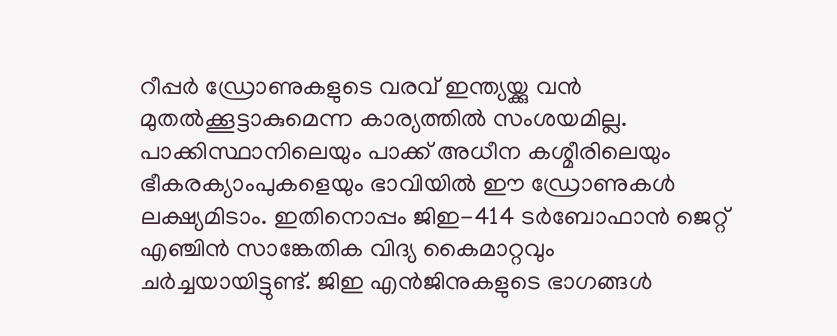റീപ്പര്‍ ഡ്രോണുകളുടെ വരവ് ഇന്ത്യയ്ക്കു വന്‍ മുതല്‍ക്കൂട്ടാകുമെന്ന കാര്യത്തില്‍ സംശയമില്ല. പാക്കിസ്ഥാനിലെയും പാക്ക് അധീന കശ്മീരിലെയും ഭീകരക്യാംപുകളെയും ഭാവിയില്‍ ഈ ഡ്രോണുകള്‍ ലക്ഷ്യമിടാം. ഇതിനൊപ്പം ജിഇ-414 ടര്‍ബോഫാന്‍ ജെറ്റ് എഞ്ചിന്‍ സാങ്കേതിക വിദ്യ കൈമാറ്റവും ചര്‍ച്ചയായിട്ടുണ്ട്. ജിഇ എന്‍ജിനുകളുടെ ഭാഗങ്ങള്‍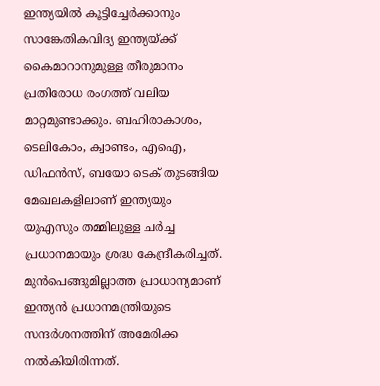ഇന്ത്യയില്‍ കൂട്ടിച്ചേര്‍ക്കാനും സാങ്കേതികവിദ്യ ഇന്ത്യയ്ക്ക് കൈമാറാനുമുള്ള തീരുമാനം പ്രതിരോധ രംഗത്ത് വലിയ മാറ്റമുണ്ടാക്കും. ബഹിരാകാശം, ടെലികോം, ക്വാണ്ടം, എഐ, ഡിഫന്‍സ്, ബയോ ടെക് തുടങ്ങിയ മേഖലകളിലാണ് ഇന്ത്യയും യുഎസും തമ്മിലുള്ള ചര്‍ച്ച പ്രധാനമായും ശ്രദ്ധ കേന്ദ്രീകരിച്ചത്. മുന്‍പെങ്ങുമില്ലാത്ത പ്രാധാന്യമാണ് ഇന്ത്യന്‍ പ്രധാനമന്ത്രിയുടെ സന്ദര്‍ശനത്തിന് അമേരിക്ക നല്‍കിയിരിന്നത്.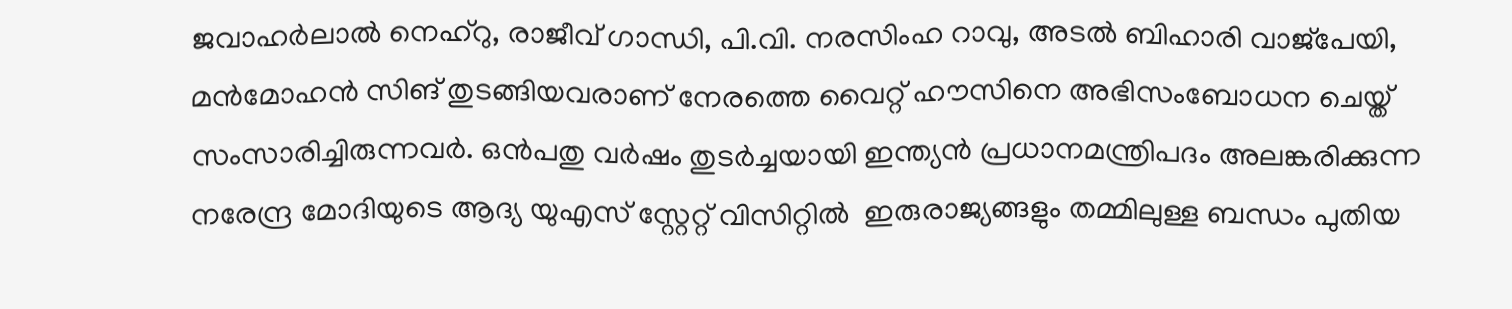ജവാഹര്‍ലാല്‍ നെഹ്റു, രാജീവ് ഗാന്ധി, പി.വി. നരസിംഹ റാവു, അടല്‍ ബിഹാരി വാജ്പേയി, മന്‍മോഹന്‍ സിങ് തുടങ്ങിയവരാണ് നേരത്തെ വൈറ്റ് ഹൗസിനെ അഭിസംബോധന ചെയ്ത് സംസാരിച്ചിരുന്നവര്‍. ഒന്‍പതു വര്‍ഷം തുടര്‍ച്ചയായി ഇന്ത്യന്‍ പ്രധാനമന്ത്രിപദം അലങ്കരിക്കുന്ന നരേന്ദ്ര മോദിയുടെ ആദ്യ യുഎസ് സ്റ്റേറ്റ് വിസിറ്റില്‍  ഇരുരാജ്യങ്ങളും തമ്മിലുള്ള ബന്ധം പുതിയ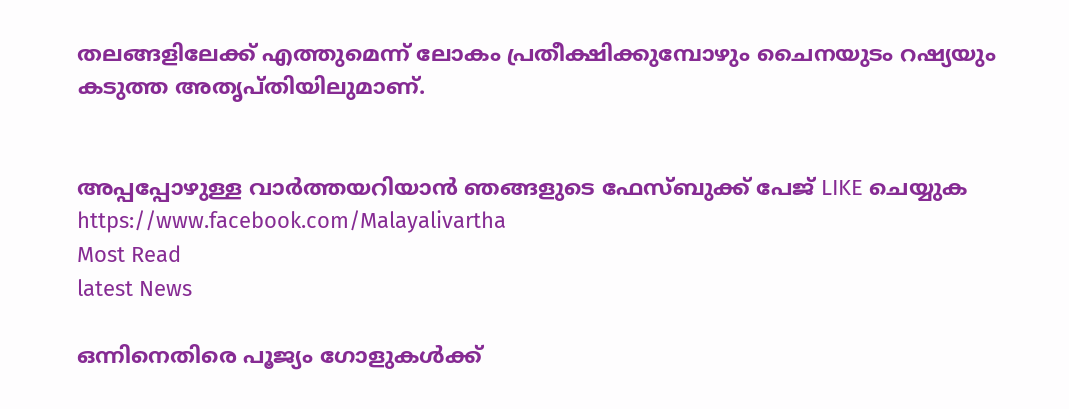തലങ്ങളിലേക്ക് എത്തുമെന്ന് ലോകം പ്രതീക്ഷിക്കുമ്പോഴും ചൈനയുടം റഷ്യയും കടുത്ത അതൃപ്തിയിലുമാണ്.


അപ്പപ്പോഴുള്ള വാര്‍ത്തയറിയാന്‍ ഞങ്ങളുടെ ഫേസ്‌ബുക്ക്‌ പേജ് LIKE ചെയ്യുക
https://www.facebook.com/Malayalivartha
Most Read
latest News

ഒന്നിനെതിരെ പൂജ്യം ഗോളുകൾക്ക്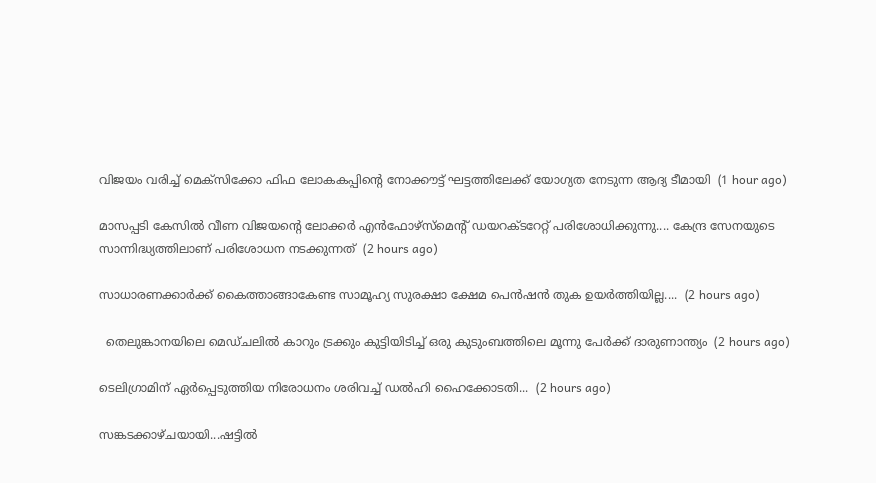വിജയം വരിച്ച് മെക്സിക്കോ ഫിഫ ലോകകപ്പിന്റെ നോക്കൗട്ട് ഘട്ടത്തിലേക്ക് യോഗ്യത നേടുന്ന ആദ്യ ടീമായി  (1 hour ago)

മാസപ്പടി കേസിൽ വീണ വിജയന്റെ ലോക്കർ എൻഫോഴ്‌സ്‌മെന്റ് ഡയറക്‌ടറേറ്റ് പരിശോധിക്കുന്നു.... കേന്ദ്ര സേനയുടെ സാന്നിദ്ധ്യത്തിലാണ് പരിശോധന നടക്കുന്നത്  (2 hours ago)

സാധാരണക്കാർക്ക് കൈത്താങ്ങാകേണ്ട സാമൂഹ്യ സുരക്ഷാ ക്ഷേമ പെൻഷൻ തുക ഉയർത്തിയില്ല....  (2 hours ago)

  തെലുങ്കാനയിലെ മെഡ്ചലിൽ കാറും ട്രക്കും കുട്ടിയിടിച്ച് ഒരു കുടുംബത്തിലെ മൂന്നു പേർക്ക് ദാരുണാന്ത്യം  (2 hours ago)

ടെലിഗ്രാമിന് ഏർപ്പെടുത്തിയ നിരോധനം ശരിവച്ച് ഡൽഹി ഹൈക്കോടതി...  (2 hours ago)

സങ്കടക്കാഴ്ചയായി...ഷട്ടിൽ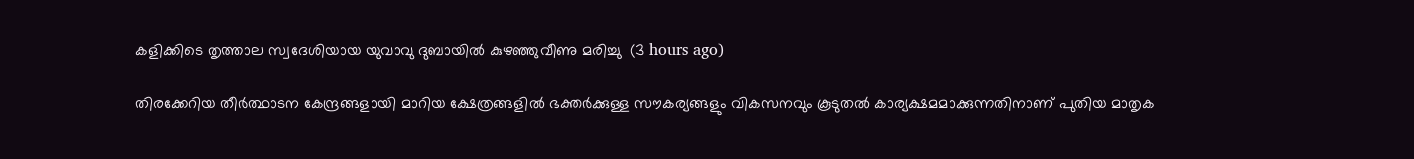കളിക്കിടെ തൃത്താല സ്വദേശിയായ യുവാവു ദുബായിൽ കുഴഞ്ഞുവീണു മരിച്ചു  (3 hours ago)

തിരക്കേറിയ തീർത്ഥാടന കേന്ദ്രങ്ങളായി മാറിയ ക്ഷേത്രങ്ങളിൽ ഭക്തർക്കുള്ള സൗകര്യങ്ങളും വികസനവും കൂടുതൽ കാര്യക്ഷമമാക്കുന്നതിനാണ് പുതിയ മാതൃക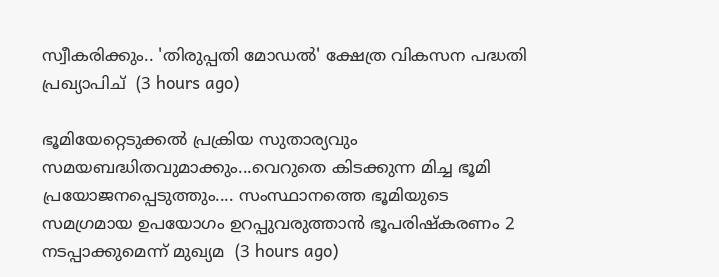സ്വീകരിക്കും.. 'തിരുപ്പതി മോഡൽ' ക്ഷേത്ര വികസന പദ്ധതി പ്രഖ്യാപിച്  (3 hours ago)

ഭൂമിയേറ്റെടുക്കൽ പ്രക്രിയ സുതാര്യവും സമയബദ്ധിതവുമാക്കും...വെറുതെ കിടക്കുന്ന മിച്ച ഭൂമി പ്രയോജനപ്പെടുത്തും.... സംസ്ഥാനത്തെ ഭൂമിയുടെ സമഗ്രമായ ഉപയോഗം ഉറപ്പുവരുത്താൻ ഭൂപരിഷ്‌കരണം 2 നടപ്പാക്കുമെന്ന് മുഖ്യമ  (3 hours ago)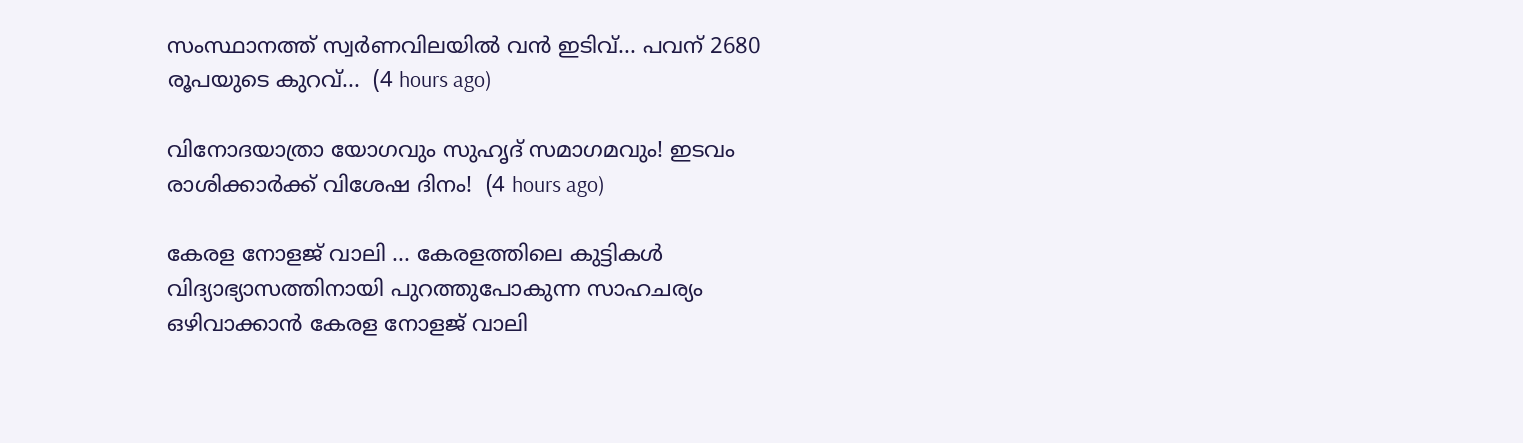സംസ്ഥാനത്ത് സ്വര്‍ണവിലയില്‍ വന്‍ ഇടിവ്... പവന് 2680 രൂപയുടെ കുറവ്...  (4 hours ago)

വിനോദയാത്രാ യോഗവും സുഹൃദ് സമാഗമവും! ഇടവം രാശിക്കാർക്ക് വിശേഷ ദിനം!  (4 hours ago)

കേരള നോളജ് വാലി ... കേരളത്തിലെ കുട്ടികൾ വിദ്യാഭ്യാസത്തിനായി പുറത്തുപോകുന്ന സാഹചര്യം ഒഴിവാക്കാൻ കേരള നോളജ് വാലി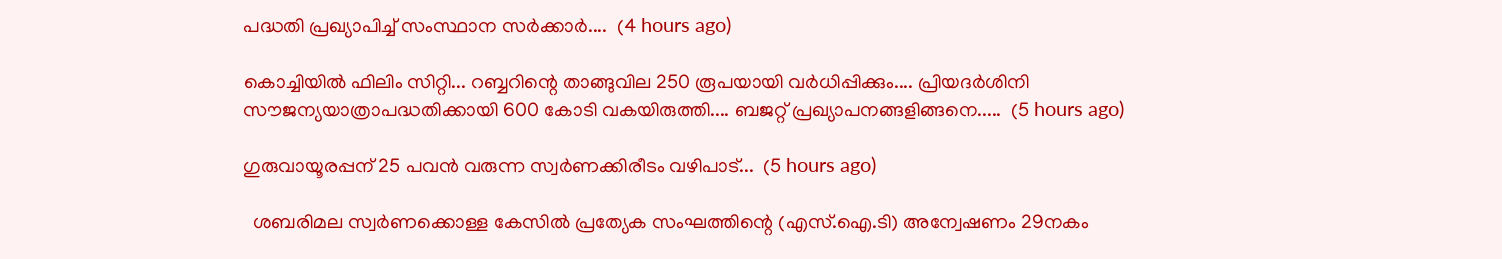പദ്ധതി പ്രഖ്യാപിച്ച് സംസ്ഥാന സർക്കാർ....  (4 hours ago)

കൊച്ചിയില്‍ ഫിലിം സിറ്റി... റബ്ബറിന്റെ താങ്ങുവില 250 രൂപയായി വർധിപ്പിക്കും.... പ്രിയദർശിനി സൗജന്യയാത്രാപദ്ധതിക്കായി 600 കോടി വകയിരുത്തി.... ബജറ്റ് പ്രഖ്യാപനങ്ങളിങ്ങനെ.....  (5 hours ago)

ഗുരുവായൂരപ്പന് 25 പവൻ വരുന്ന സ്വർണക്കിരീടം വഴിപാട്...  (5 hours ago)

  ശബരിമല സ്വർണക്കൊള്ള കേസിൽ പ്രത്യേക സംഘത്തിന്റെ (എസ്.ഐ.ടി) അന്വേഷണം 29നകം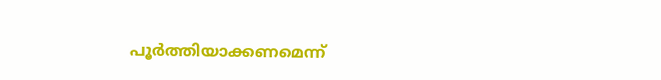പൂർത്തിയാക്കണമെന്ന്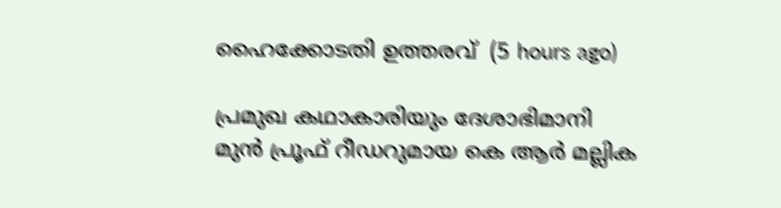ഹൈക്കോടതി ഉത്തരവ്  (5 hours ago)

പ്രമുഖ കഥാകാരിയും ദേശാഭിമാനി മുൻ പ്രൂഫ് റീഡറുമായ കെ ആർ മല്ലിക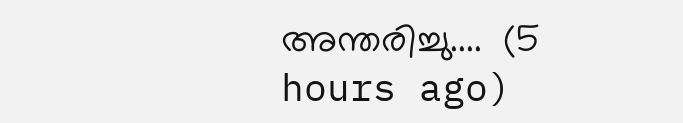അന്തരിച്ചു....  (5 hours ago)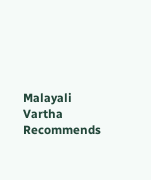Malayali Vartha Recommends